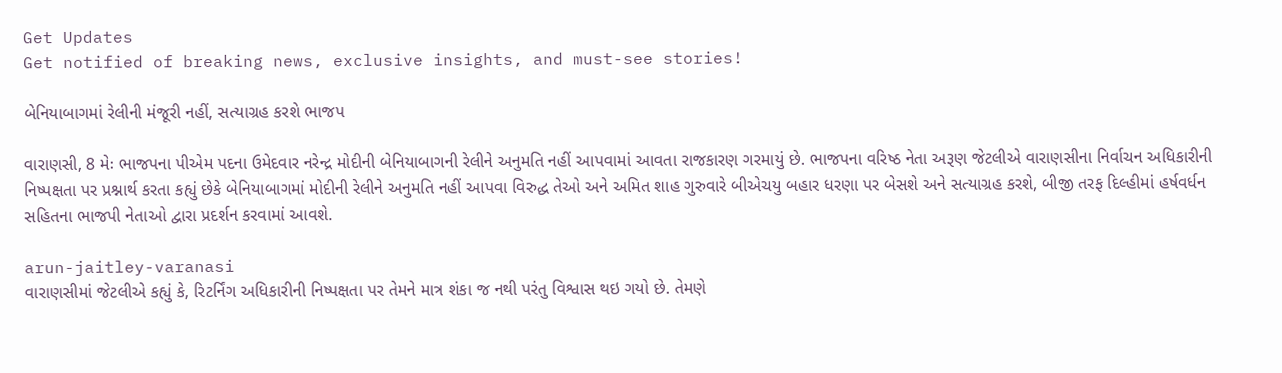Get Updates
Get notified of breaking news, exclusive insights, and must-see stories!

બેનિયાબાગમાં રેલીની મંજૂરી નહીં, સત્યાગ્રહ કરશે ભાજપ

વારાણસી, 8 મેઃ ભાજપના પીએમ પદના ઉમેદવાર નરેન્દ્ર મોદીની બેનિયાબાગની રેલીને અનુમતિ નહીં આપવામાં આવતા રાજકારણ ગરમાયું છે. ભાજપના વરિષ્ઠ નેતા અરૂણ જેટલીએ વારાણસીના નિર્વાચન અધિકારીની નિષ્પક્ષતા પર પ્રશ્નાર્થ કરતા કહ્યું છેકે બેનિયાબાગમાં મોદીની રેલીને અનુમતિ નહીં આપવા વિરુદ્ધ તેઓ અને અમિત શાહ ગુરુવારે બીએચયુ બહાર ધરણા પર બેસશે અને સત્યાગ્રહ કરશે, બીજી તરફ દિલ્હીમાં હર્ષવર્ધન સહિતના ભાજપી નેતાઓ દ્વારા પ્રદર્શન કરવામાં આવશે.

arun-jaitley-varanasi
વારાણસીમાં જેટલીએ કહ્યું કે, રિટર્નિંગ અધિકારીની નિષ્પક્ષતા પર તેમને માત્ર શંકા જ નથી પરંતુ વિશ્વાસ થઇ ગયો છે. તેમણે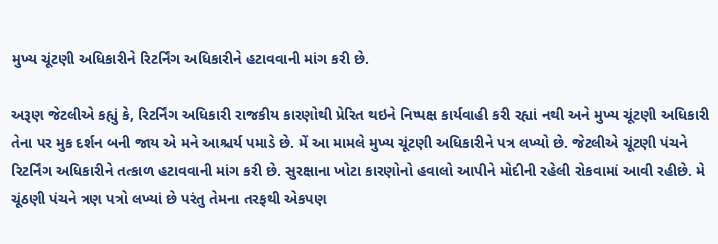મુખ્ય ચૂંટણી અધિકારીને રિટર્નિંગ અધિકારીને હટાવવાની માંગ કરી છે.

અરૂણ જેટલીએ કહ્યું કે, રિટર્નિંગ અધિકારી રાજકીય કારણોથી પ્રેરિત થઇને નિષ્પક્ષ કાર્યવાહી કરી રહ્યાં નથી અને મુખ્ય ચૂંટણી અધિકારી તેના પર મુક દર્શન બની જાય એ મને આશ્ચર્ય પમાડે છે. મેં આ મામલે મુખ્ય ચૂંટણી અધિકારીને પત્ર લખ્યો છે. જેટલીએ ચૂંટણી પંચને રિટર્નિંગ અધિકારીને તત્કાળ હટાવવાની માંગ કરી છે. સુરક્ષાના ખોટા કારણોનો હવાલો આપીને મોદીની રહેલી રોકવામાં આવી રહીછે. મે ચૂંઠણી પંચને ત્રણ પત્રો લખ્યાં છે પરંતુ તેમના તરફથી એકપણ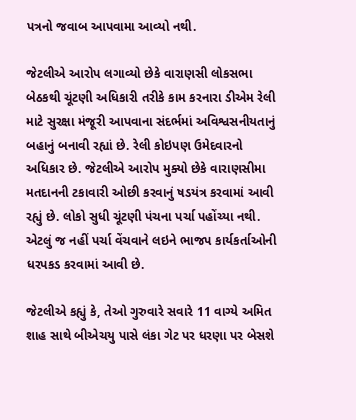પત્રનો જવાબ આપવામા આવ્યો નથી.

જેટલીએ આરોપ લગાવ્યો છેકે વારાણસી લોકસભા બેઠકથી ચૂંટણી અધિકારી તરીકે કામ કરનારા ડીએમ રેલી માટે સુરક્ષા મંજૂરી આપવાના સંદર્ભમાં અવિશ્વસનીયતાનું બહાનું બનાવી રહ્યાં છે. રેલી કોઇપણ ઉમેદવારનો અધિકાર છે. જેટલીએ આરોપ મુક્યો છેકે વારાણસીમા મતદાનની ટકાવારી ઓછી કરવાનું ષડયંત્ર કરવામાં આવી રહ્યું છે. લોકો સુધી ચૂંટણી પંચના પર્ચા પહોંચ્યા નથી. એટલું જ નહીં પર્ચા વેંચવાને લઇને ભાજપ કાર્યકર્તાઓની ધરપકડ કરવામાં આવી છે.

જેટલીએ કહ્યું કે, તેઓ ગુરુવારે સવારે 11 વાગ્યે અમિત શાહ સાથે બીએચયુ પાસે લંકા ગેટ પર ધરણા પર બેસશે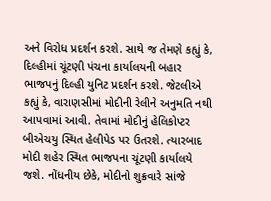અને વિરોધ પ્રદર્શન કરશે. સાથે જ તેમણે કહ્યું કે, દિલ્હીમાં ચૂંટણી પંચના કાર્યાલયની બહાર ભાજપનું દિલ્હી યુનિટ પ્રદર્શન કરશે. જેટલીએ કહ્યું કે, વારાણસીમાં મોદીની રેલીને અનુમતિ નથી આપવામાં આવી. તેવામાં મોદીનું હેલિકોપ્ટર બીએચયુ સ્થિત હેલીપેડ પર ઉતરશે. ત્યારબાદ મોદી શહેર સ્થિત ભાજપના ચૂંટણી કાર્યાલયે જશે. નોંધનીય છેકે, મોદીનો શુક્રવારે સાંજે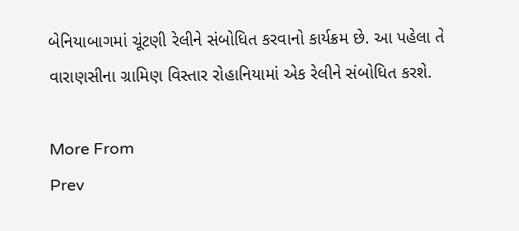બેનિયાબાગમાં ચૂંટણી રેલીને સંબોધિત કરવાનો કાર્યક્રમ છે. આ પહેલા તે વારાણસીના ગ્રામિણ વિસ્તાર રોહાનિયામાં એક રેલીને સંબોધિત કરશે.

More From
Prev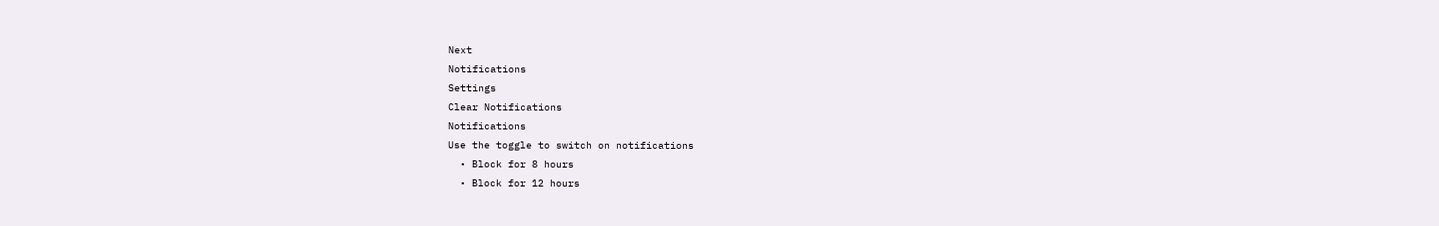Next
Notifications
Settings
Clear Notifications
Notifications
Use the toggle to switch on notifications
  • Block for 8 hours
  • Block for 12 hours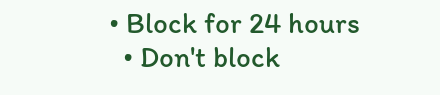• Block for 24 hours
  • Don't block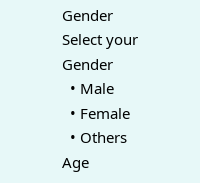Gender
Select your Gender
  • Male
  • Female
  • Others
Age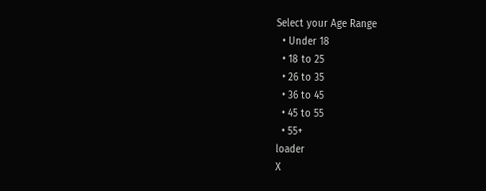Select your Age Range
  • Under 18
  • 18 to 25
  • 26 to 35
  • 36 to 45
  • 45 to 55
  • 55+
loader
X